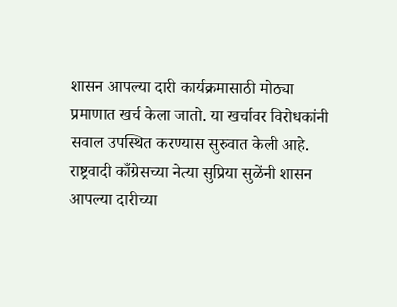शासन आपल्या दारी कार्यक्रमासाठी मोठ्या प्रमाणात खर्च केला जातो. या खर्चावर विरोधकांनी सवाल उपस्थित करण्यास सुरुवात केली आहे. राष्ट्रवादी काँग्रेसच्या नेत्या सुप्रिया सुळेंनी शासन आपल्या दारीच्या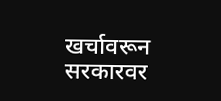खर्चावरून सरकारवर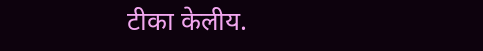टीका केलीय.